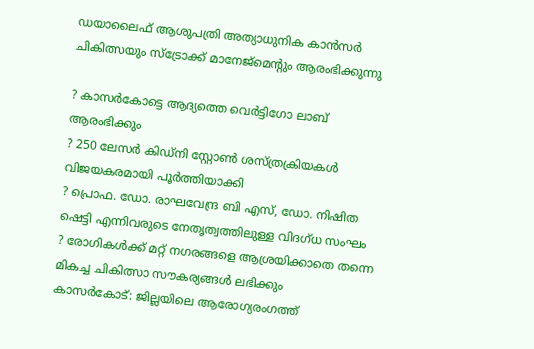ഡയാലൈഫ് ആശുപത്രി അത്യാധുനിക കാന്‍സര്‍ ചികിത്സയും സ്‌ട്രോക്ക് മാനേജ്‌മെന്റും ആരംഭിക്കുന്നു

? കാസര്‍കോട്ടെ ആദ്യത്തെ വെര്‍ട്ടിഗോ ലാബ് ആരംഭിക്കും
? 250 ലേസര്‍ കിഡ്‌നി സ്റ്റോണ്‍ ശസ്ത്രക്രിയകള്‍ വിജയകരമായി പൂര്‍ത്തിയാക്കി
? പ്രൊഫ. ഡോ. രാഘവേന്ദ്ര ബി എസ്, ഡോ. നിഷിത ഷെട്ടി എന്നിവരുടെ നേതൃത്വത്തിലുള്ള വിദഗ്ധ സംഘം
? രോഗികള്‍ക്ക് മറ്റ് നഗരങ്ങളെ ആശ്രയിക്കാതെ തന്നെ മികച്ച ചികിത്സാ സൗകര്യങ്ങള്‍ ലഭിക്കും
കാസര്‍കോട്: ജില്ലയിലെ ആരോഗ്യരംഗത്ത്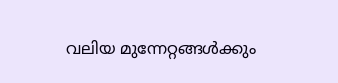വലിയ മുന്നേറ്റങ്ങള്‍ക്കും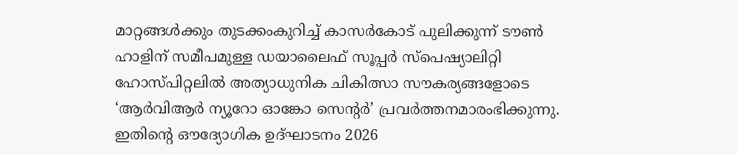മാറ്റങ്ങള്‍ക്കും തുടക്കംകുറിച്ച് കാസര്‍കോട് പുലിക്കുന്ന് ടൗണ്‍ ഹാളിന് സമീപമുള്ള ഡയാലൈഫ് സൂപ്പര്‍ സ്‌പെഷ്യാലിറ്റി ഹോസ്പിറ്റലില്‍ അത്യാധുനിക ചികിത്സാ സൗകര്യങ്ങളോടെ ‘ആര്‍വിആര്‍ ന്യൂറോ ഓങ്കോ സെന്റര്‍’ പ്രവര്‍ത്തനമാരംഭിക്കുന്നു. ഇതിന്റെ ഔദ്യോഗിക ഉദ്ഘാടനം 2026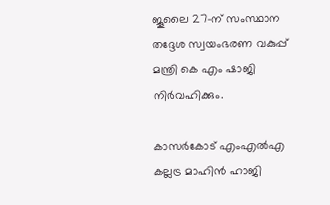ജൂലൈ 27-ന് സംസ്ഥാന തദ്ദേശ സ്വയംഭരണ വകുപ്പ് മന്ത്രി കെ എം ഷാജി നിര്‍വഹിക്കും.

കാസര്‍കോട് എംഎല്‍എ കല്ലട്ര മാഹിന്‍ ഹാജി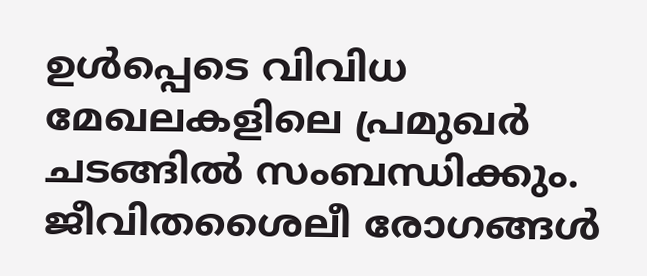ഉള്‍പ്പെടെ വിവിധ മേഖലകളിലെ പ്രമുഖര്‍ ചടങ്ങില്‍ സംബന്ധിക്കും. ജീവിതശൈലീ രോഗങ്ങള്‍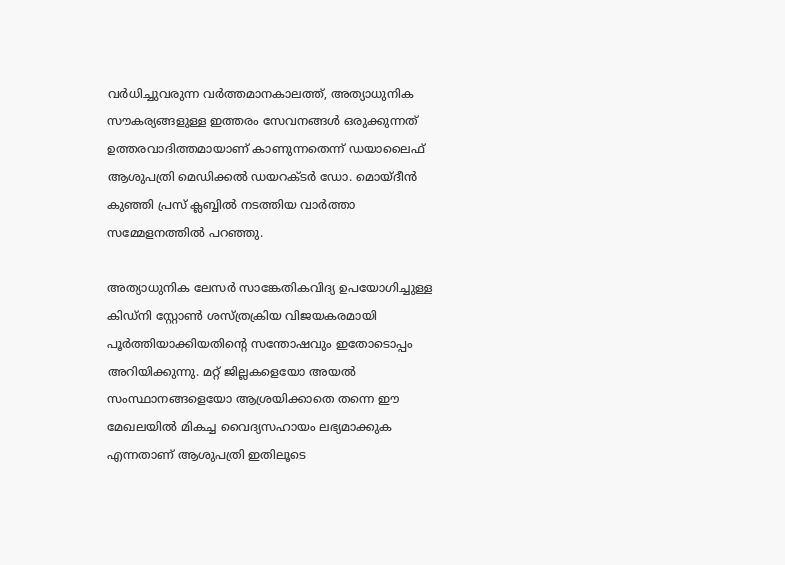വര്‍ധിച്ചുവരുന്ന വര്‍ത്തമാനകാലത്ത്, അത്യാധുനിക സൗകര്യങ്ങളുള്ള ഇത്തരം സേവനങ്ങള്‍ ഒരുക്കുന്നത് ഉത്തരവാദിത്തമായാണ് കാണുന്നതെന്ന് ഡയാലൈഫ് ആശുപത്രി മെഡിക്കല്‍ ഡയറക്ടര്‍ ഡോ. മൊയ്ദീന്‍ കുഞ്ഞി പ്രസ് ക്ലബ്ബില്‍ നടത്തിയ വാര്‍ത്താ സമ്മേളനത്തില്‍ പറഞ്ഞു.

അത്യാധുനിക ലേസര്‍ സാങ്കേതികവിദ്യ ഉപയോഗിച്ചുള്ള കിഡ്‌നി സ്റ്റോണ്‍ ശസ്ത്രക്രിയ വിജയകരമായി പൂര്‍ത്തിയാക്കിയതിന്റെ സന്തോഷവും ഇതോടൊപ്പം അറിയിക്കുന്നു. മറ്റ് ജില്ലകളെയോ അയല്‍ സംസ്ഥാനങ്ങളെയോ ആശ്രയിക്കാതെ തന്നെ ഈ മേഖലയില്‍ മികച്ച വൈദ്യസഹായം ലഭ്യമാക്കുക എന്നതാണ് ആശുപത്രി ഇതിലൂടെ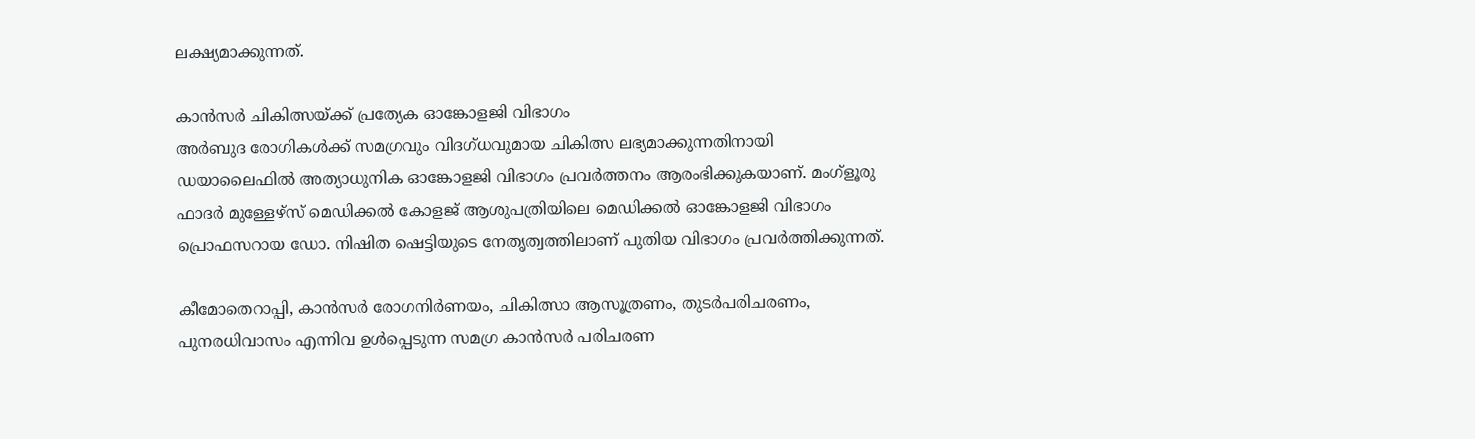ലക്ഷ്യമാക്കുന്നത്.

കാന്‍സര്‍ ചികിത്സയ്ക്ക് പ്രത്യേക ഓങ്കോളജി വിഭാഗം
അര്‍ബുദ രോഗികള്‍ക്ക് സമഗ്രവും വിദഗ്ധവുമായ ചികിത്സ ലഭ്യമാക്കുന്നതിനായി ഡയാലൈഫില്‍ അത്യാധുനിക ഓങ്കോളജി വിഭാഗം പ്രവര്‍ത്തനം ആരംഭിക്കുകയാണ്. മംഗ്‌ളൂരു ഫാദര്‍ മുള്ളേഴ്‌സ് മെഡിക്കല്‍ കോളജ് ആശുപത്രിയിലെ മെഡിക്കല്‍ ഓങ്കോളജി വിഭാഗം പ്രൊഫസറായ ഡോ. നിഷിത ഷെട്ടിയുടെ നേതൃത്വത്തിലാണ് പുതിയ വിഭാഗം പ്രവര്‍ത്തിക്കുന്നത്.

കീമോതെറാപ്പി, കാന്‍സര്‍ രോഗനിര്‍ണയം, ചികിത്സാ ആസൂത്രണം, തുടര്‍പരിചരണം, പുനരധിവാസം എന്നിവ ഉള്‍പ്പെടുന്ന സമഗ്ര കാന്‍സര്‍ പരിചരണ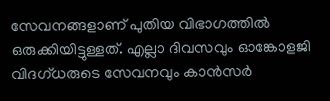സേവനങ്ങളാണ് പുതിയ വിഭാഗത്തില്‍ ഒരുക്കിയിട്ടുള്ളത്. എല്ലാ ദിവസവും ഓങ്കോളജി വിദഗ്ധരുടെ സേവനവും കാന്‍സര്‍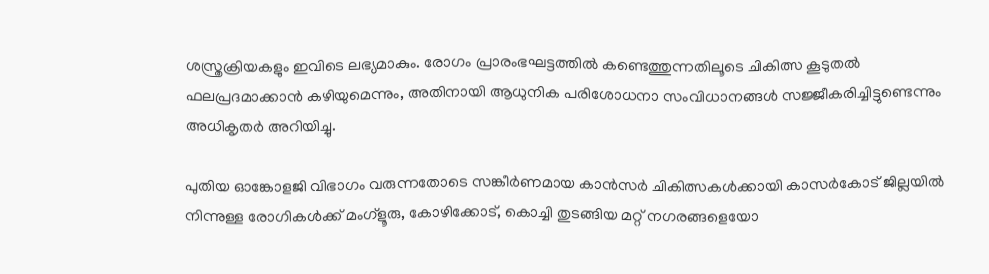ശസ്ത്രക്രിയകളും ഇവിടെ ലഭ്യമാകും. രോഗം പ്രാരംഭഘട്ടത്തില്‍ കണ്ടെത്തുന്നതിലൂടെ ചികിത്സ കൂടുതല്‍ ഫലപ്രദമാക്കാന്‍ കഴിയുമെന്നും, അതിനായി ആധുനിക പരിശോധനാ സംവിധാനങ്ങള്‍ സജ്ജീകരിച്ചിട്ടുണ്ടെന്നും അധികൃതര്‍ അറിയിച്ചു.

പുതിയ ഓങ്കോളജി വിഭാഗം വരുന്നതോടെ സങ്കീര്‍ണമായ കാന്‍സര്‍ ചികിത്സകള്‍ക്കായി കാസര്‍കോട് ജില്ലയില്‍ നിന്നുള്ള രോഗികള്‍ക്ക് മംഗ്‌ളൂരു, കോഴിക്കോട്, കൊച്ചി തുടങ്ങിയ മറ്റ് നഗരങ്ങളെയോ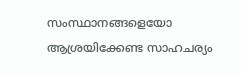സംസ്ഥാനങ്ങളെയോ ആശ്രയിക്കേണ്ട സാഹചര്യം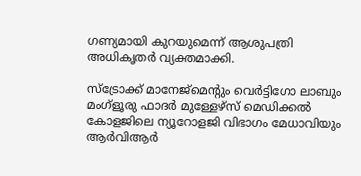ഗണ്യമായി കുറയുമെന്ന് ആശുപത്രി അധികൃതര്‍ വ്യക്തമാക്കി.

സ്‌ട്രോക്ക് മാനേജ്‌മെന്റും വെര്‍ട്ടിഗോ ലാബും
മംഗ്‌ളൂരു ഫാദര്‍ മുള്ളേഴ്‌സ് മെഡിക്കല്‍ കോളജിലെ ന്യൂറോളജി വിഭാഗം മേധാവിയും ആര്‍വിആര്‍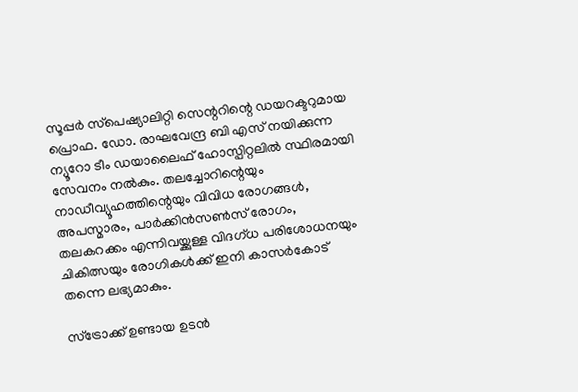സൂപ്പര്‍ സ്‌പെഷ്യാലിറ്റി സെന്ററിന്റെ ഡയറക്ടറുമായ പ്രൊഫ. ഡോ. രാഘവേന്ദ്ര ബി എസ് നയിക്കുന്ന ന്യൂറോ ടീം ഡയാലൈഫ് ഹോസ്പിറ്റലില്‍ സ്ഥിരമായി സേവനം നല്‍കും. തലച്ചോറിന്റെയും നാഡീവ്യൂഹത്തിന്റെയും വിവിധ രോഗങ്ങള്‍, അപസ്മാരം, പാര്‍ക്കിന്‍സണ്‍സ് രോഗം, തലകറക്കം എന്നിവയ്ക്കുള്ള വിദഗ്ധ പരിശോധനയും ചികിത്സയും രോഗികള്‍ക്ക് ഇനി കാസര്‍കോട് തന്നെ ലഭ്യമാകും.

സ്‌ട്രോക്ക് ഉണ്ടായ ഉടന്‍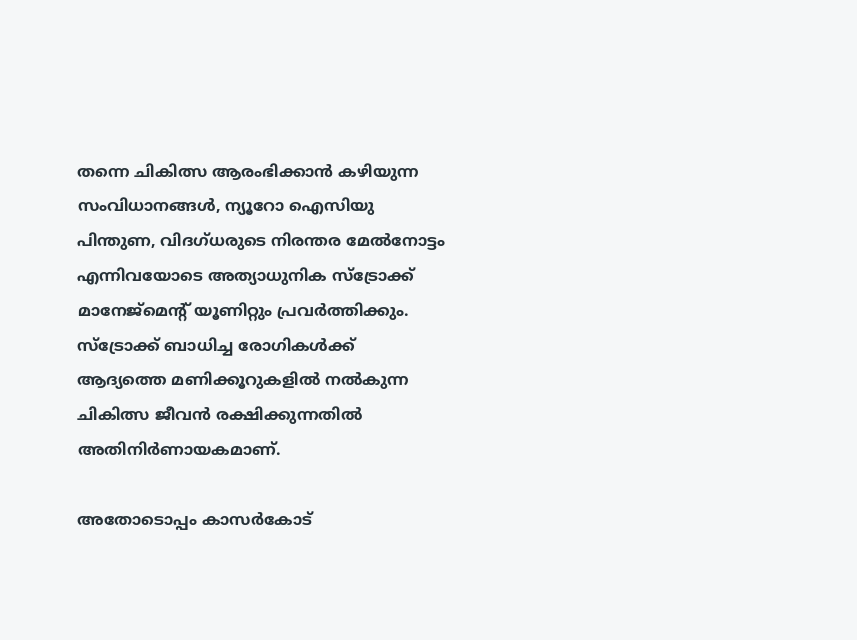തന്നെ ചികിത്സ ആരംഭിക്കാന്‍ കഴിയുന്ന സംവിധാനങ്ങള്‍, ന്യൂറോ ഐസിയു പിന്തുണ, വിദഗ്ധരുടെ നിരന്തര മേല്‍നോട്ടം എന്നിവയോടെ അത്യാധുനിക സ്‌ട്രോക്ക് മാനേജ്‌മെന്റ് യൂണിറ്റും പ്രവര്‍ത്തിക്കും. സ്‌ട്രോക്ക് ബാധിച്ച രോഗികള്‍ക്ക് ആദ്യത്തെ മണിക്കൂറുകളില്‍ നല്‍കുന്ന ചികിത്സ ജീവന്‍ രക്ഷിക്കുന്നതില്‍ അതിനിര്‍ണായകമാണ്.

അതോടൊപ്പം കാസര്‍കോട്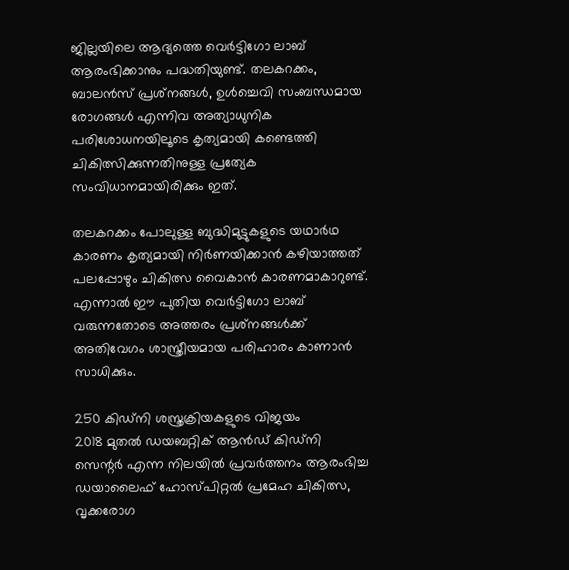ജില്ലയിലെ ആദ്യത്തെ വെര്‍ട്ടിഗോ ലാബ് ആരംഭിക്കാനും പദ്ധതിയുണ്ട്. തലകറക്കം, ബാലന്‍സ് പ്രശ്‌നങ്ങള്‍, ഉള്‍ച്ചെവി സംബന്ധമായ രോഗങ്ങള്‍ എന്നിവ അത്യാധുനിക പരിശോധനയിലൂടെ കൃത്യമായി കണ്ടെത്തി ചികിത്സിക്കുന്നതിനുള്ള പ്രത്യേക സംവിധാനമായിരിക്കും ഇത്.

തലകറക്കം പോലുള്ള ബുദ്ധിമുട്ടുകളുടെ യഥാര്‍ഥ കാരണം കൃത്യമായി നിര്‍ണയിക്കാന്‍ കഴിയാത്തത് പലപ്പോഴും ചികിത്സ വൈകാന്‍ കാരണമാകാറുണ്ട്. എന്നാല്‍ ഈ പുതിയ വെര്‍ട്ടിഗോ ലാബ് വരുന്നതോടെ അത്തരം പ്രശ്‌നങ്ങള്‍ക്ക് അതിവേഗം ശാസ്ത്രീയമായ പരിഹാരം കാണാന്‍ സാധിക്കും.

250 കിഡ്‌നി ശസ്ത്രക്രിയകളുടെ വിജയം
2018 മുതല്‍ ഡയബറ്റിക് ആന്‍ഡ് കിഡ്‌നി സെന്റര്‍ എന്ന നിലയില്‍ പ്രവര്‍ത്തനം ആരംഭിച്ച ഡയാലൈഫ് ഹോസ്പിറ്റല്‍ പ്രമേഹ ചികിത്സ, വൃക്കരോഗ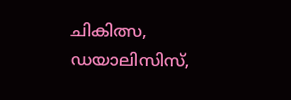ചികിത്സ, ഡയാലിസിസ്,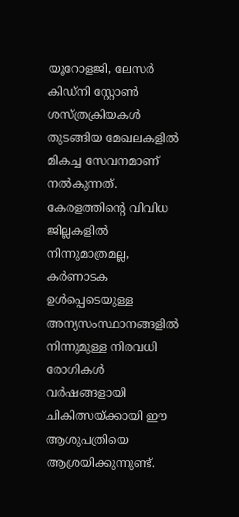യൂറോളജി, ലേസര്‍ കിഡ്‌നി സ്റ്റോണ്‍ ശസ്ത്രക്രിയകള്‍ തുടങ്ങിയ മേഖലകളില്‍ മികച്ച സേവനമാണ് നല്‍കുന്നത്. കേരളത്തിന്റെ വിവിധ ജില്ലകളില്‍ നിന്നുമാത്രമല്ല, കര്‍ണാടക ഉള്‍പ്പെടെയുള്ള അന്യസംസ്ഥാനങ്ങളില്‍ നിന്നുമുള്ള നിരവധി രോഗികള്‍ വര്‍ഷങ്ങളായി ചികിത്സയ്ക്കായി ഈ ആശുപത്രിയെ ആശ്രയിക്കുന്നുണ്ട്.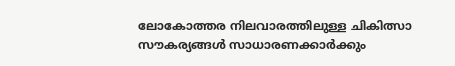ലോകോത്തര നിലവാരത്തിലുള്ള ചികിത്സാ സൗകര്യങ്ങള്‍ സാധാരണക്കാര്‍ക്കും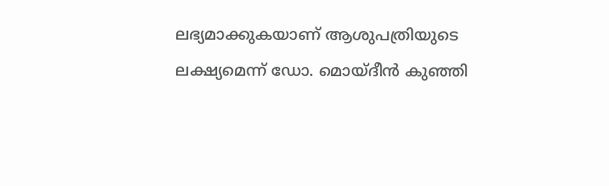ലഭ്യമാക്കുകയാണ് ആശുപത്രിയുടെ ലക്ഷ്യമെന്ന് ഡോ. മൊയ്ദീന്‍ കുഞ്ഞി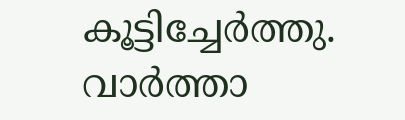കൂട്ടിച്ചേര്‍ത്തു. വാര്‍ത്താ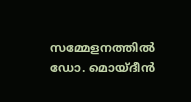സമ്മേളനത്തില്‍ ഡോ. മൊയ്ദീന്‍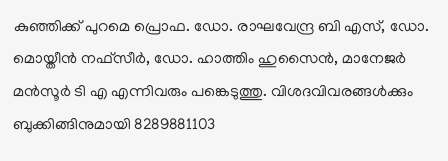കുഞ്ഞിക്ക് പുറമെ പ്രൊഫ. ഡോ. രാഘവേന്ദ്ര ബി എസ്, ഡോ. മൊയ്തീന്‍ നഫ്‌സീര്‍, ഡോ. ഹാത്തിം ഹുസൈന്‍, മാനേജര്‍ മന്‍സൂര്‍ ടി എ എന്നിവരും പങ്കെടുത്തു. വിശദവിവരങ്ങള്‍ക്കും ബുക്കിങ്ങിനുമായി 8289881103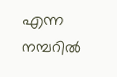എന്ന നമ്പറില്‍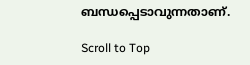ബന്ധപ്പെടാവുന്നതാണ്.

Scroll to Top